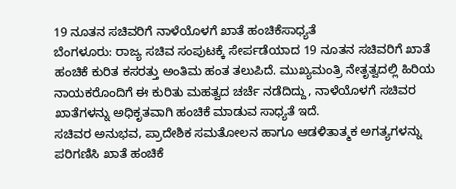19 ನೂತನ ಸಚಿವರಿಗೆ ನಾಳೆಯೊಳಗೆ ಖಾತೆ ಹಂಚಿಕೆಸಾಧ್ಯತೆ
ಬೆಂಗಳೂರು: ರಾಜ್ಯ ಸಚಿವ ಸಂಪುಟಕ್ಕೆ ಸೇರ್ಪಡೆಯಾದ 19 ನೂತನ ಸಚಿವರಿಗೆ ಖಾತೆ ಹಂಚಿಕೆ ಕುರಿತ ಕಸರತ್ತು ಅಂತಿಮ ಹಂತ ತಲುಪಿದೆ. ಮುಖ್ಯಮಂತ್ರಿ ನೇತೃತ್ವದಲ್ಲಿ ಹಿರಿಯ ನಾಯಕರೊಂದಿಗೆ ಈ ಕುರಿತು ಮಹತ್ವದ ಚರ್ಚೆ ನಡೆದಿದ್ದು, ನಾಳೆಯೊಳಗೆ ಸಚಿವರ ಖಾತೆಗಳನ್ನು ಅಧಿಕೃತವಾಗಿ ಹಂಚಿಕೆ ಮಾಡುವ ಸಾಧ್ಯತೆ ಇದೆ.
ಸಚಿವರ ಅನುಭವ, ಪ್ರಾದೇಶಿಕ ಸಮತೋಲನ ಹಾಗೂ ಆಡಳಿತಾತ್ಮಕ ಅಗತ್ಯಗಳನ್ನು ಪರಿಗಣಿಸಿ ಖಾತೆ ಹಂಚಿಕೆ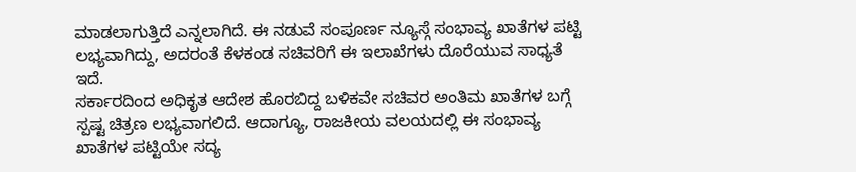ಮಾಡಲಾಗುತ್ತಿದೆ ಎನ್ನಲಾಗಿದೆ. ಈ ನಡುವೆ ಸಂಪೂರ್ಣ ನ್ಯೂಸ್ಗೆ ಸಂಭಾವ್ಯ ಖಾತೆಗಳ ಪಟ್ಟಿ ಲಭ್ಯವಾಗಿದ್ದು, ಅದರಂತೆ ಕೆಳಕಂಡ ಸಚಿವರಿಗೆ ಈ ಇಲಾಖೆಗಳು ದೊರೆಯುವ ಸಾಧ್ಯತೆ ಇದೆ.
ಸರ್ಕಾರದಿಂದ ಅಧಿಕೃತ ಆದೇಶ ಹೊರಬಿದ್ದ ಬಳಿಕವೇ ಸಚಿವರ ಅಂತಿಮ ಖಾತೆಗಳ ಬಗ್ಗೆ ಸ್ಪಷ್ಟ ಚಿತ್ರಣ ಲಭ್ಯವಾಗಲಿದೆ. ಆದಾಗ್ಯೂ, ರಾಜಕೀಯ ವಲಯದಲ್ಲಿ ಈ ಸಂಭಾವ್ಯ ಖಾತೆಗಳ ಪಟ್ಟಿಯೇ ಸದ್ಯ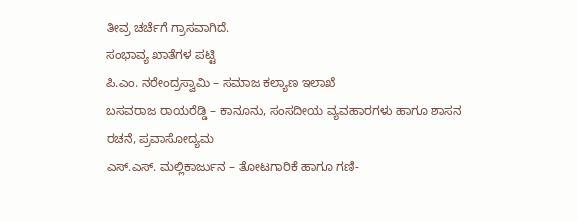ತೀವ್ರ ಚರ್ಚೆಗೆ ಗ್ರಾಸವಾಗಿದೆ.
ಸಂಭಾವ್ಯ ಖಾತೆಗಳ ಪಟ್ಟಿ
ಪಿ.ಎಂ. ನರೇಂದ್ರಸ್ವಾಮಿ – ಸಮಾಜ ಕಲ್ಯಾಣ ಇಲಾಖೆ
ಬಸವರಾಜ ರಾಯರೆಡ್ಡಿ – ಕಾನೂನು, ಸಂಸದೀಯ ವ್ಯವಹಾರಗಳು ಹಾಗೂ ಶಾಸನ ರಚನೆ, ಪ್ರವಾಸೋದ್ಯಮ
ಎಸ್.ಎಸ್. ಮಲ್ಲಿಕಾರ್ಜುನ – ತೋಟಗಾರಿಕೆ ಹಾಗೂ ಗಣಿ-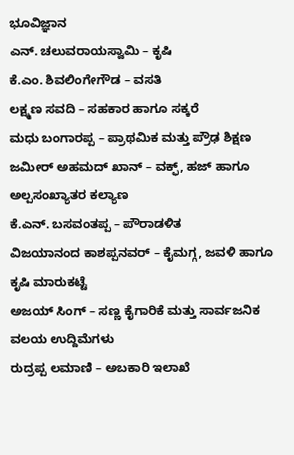ಭೂವಿಜ್ಞಾನ
ಎನ್. ಚಲುವರಾಯಸ್ವಾಮಿ – ಕೃಷಿ
ಕೆ.ಎಂ. ಶಿವಲಿಂಗೇಗೌಡ – ವಸತಿ
ಲಕ್ಷ್ಮಣ ಸವದಿ – ಸಹಕಾರ ಹಾಗೂ ಸಕ್ಕರೆ
ಮಧು ಬಂಗಾರಪ್ಪ – ಪ್ರಾಥಮಿಕ ಮತ್ತು ಪ್ರೌಢ ಶಿಕ್ಷಣ
ಜಮೀರ್ ಅಹಮದ್ ಖಾನ್ – ವಕ್ಫ್, ಹಜ್ ಹಾಗೂ ಅಲ್ಪಸಂಖ್ಯಾತರ ಕಲ್ಯಾಣ
ಕೆ.ಎನ್. ಬಸವಂತಪ್ಪ – ಪೌರಾಡಳಿತ
ವಿಜಯಾನಂದ ಕಾಶಪ್ಪನವರ್ – ಕೈಮಗ್ಗ, ಜವಳಿ ಹಾಗೂ ಕೃಷಿ ಮಾರುಕಟ್ಟೆ
ಅಜಯ್ ಸಿಂಗ್ – ಸಣ್ಣ ಕೈಗಾರಿಕೆ ಮತ್ತು ಸಾರ್ವಜನಿಕ ವಲಯ ಉದ್ದಿಮೆಗಳು
ರುದ್ರಪ್ಪ ಲಮಾಣಿ – ಅಬಕಾರಿ ಇಲಾಖೆ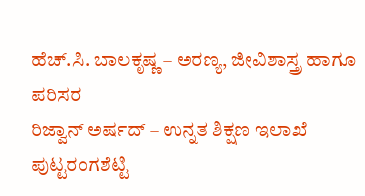ಹೆಚ್.ಸಿ. ಬಾಲಕೃಷ್ಣ – ಅರಣ್ಯ, ಜೀವಿಶಾಸ್ತ್ರ ಹಾಗೂ ಪರಿಸರ
ರಿಜ್ವಾನ್ ಅರ್ಷದ್ – ಉನ್ನತ ಶಿಕ್ಷಣ ಇಲಾಖೆ
ಪುಟ್ಟರಂಗಶೆಟ್ಟಿ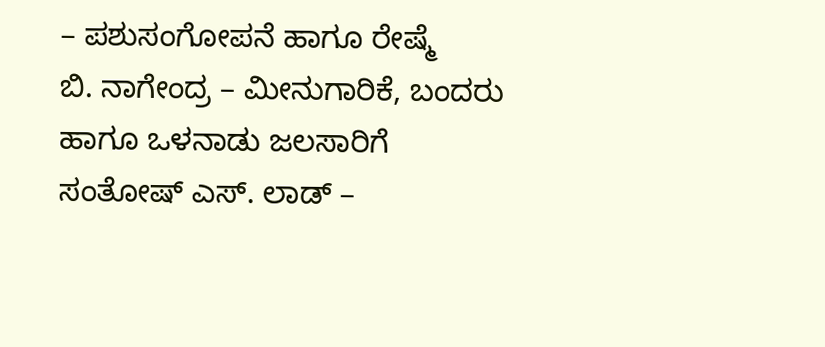– ಪಶುಸಂಗೋಪನೆ ಹಾಗೂ ರೇಷ್ಮೆ
ಬಿ. ನಾಗೇಂದ್ರ – ಮೀನುಗಾರಿಕೆ, ಬಂದರು ಹಾಗೂ ಒಳನಾಡು ಜಲಸಾರಿಗೆ
ಸಂತೋಷ್ ಎಸ್. ಲಾಡ್ –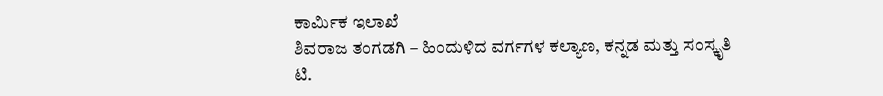ಕಾರ್ಮಿಕ ಇಲಾಖೆ
ಶಿವರಾಜ ತಂಗಡಗಿ – ಹಿಂದುಳಿದ ವರ್ಗಗಳ ಕಲ್ಯಾಣ, ಕನ್ನಡ ಮತ್ತು ಸಂಸ್ಕೃತಿ
ಟಿ.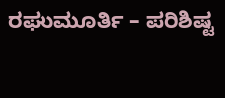ರಘುಮೂರ್ತಿ – ಪರಿಶಿಷ್ಟ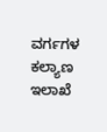ವರ್ಗಗಳ ಕಲ್ಯಾಣ ಇಲಾಖೆ